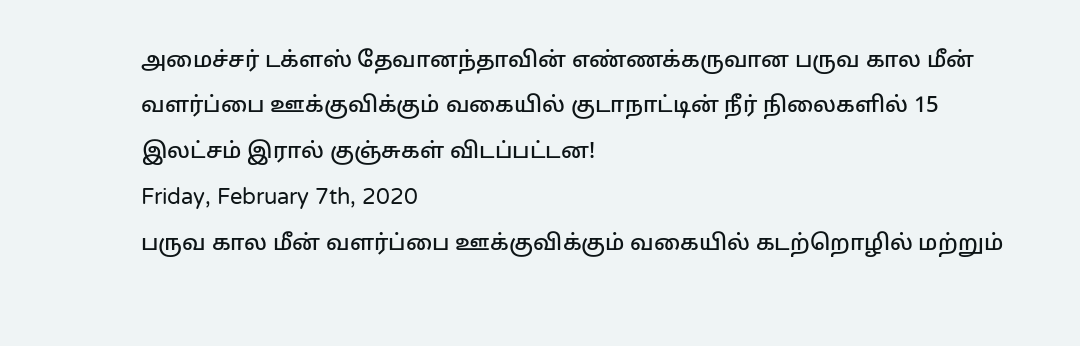அமைச்சர் டக்ளஸ் தேவானந்தாவின் எண்ணக்கருவான பருவ கால மீன் வளர்ப்பை ஊக்குவிக்கும் வகையில் குடாநாட்டின் நீர் நிலைகளில் 15 இலட்சம் இரால் குஞ்சுகள் விடப்பட்டன!
Friday, February 7th, 2020
பருவ கால மீன் வளர்ப்பை ஊக்குவிக்கும் வகையில் கடற்றொழில் மற்றும்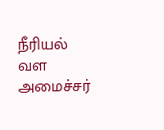நீரியல் வள அமைச்சர்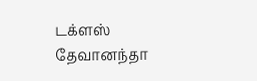டக்ளஸ் தேவானந்தா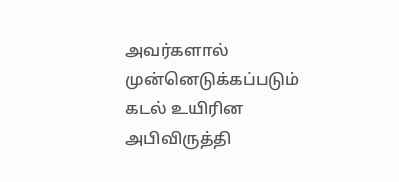அவர்களால் முன்னெடுக்கப்படும் கடல் உயிரின அபிவிருத்தி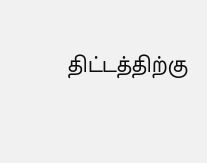திட்டத்திற்கு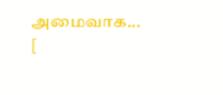அமைவாக... [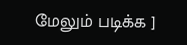மேலும் படிக்க ]